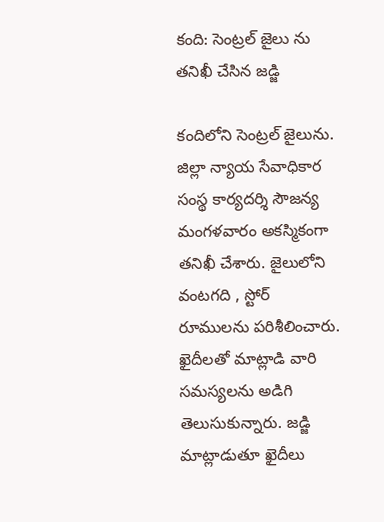కంది: సెంట్రల్ జైలు ను తనిఖీ చేసిన జడ్జి

కందిలోని సెంట్రల్ జైలును. జిల్లా న్యాయ సేవాధికార సంస్థ కార్యదర్శి సౌజన్య మంగళవారం అకస్మికంగా తనిఖీ చేశారు. జైలులోని వంటగది , స్టోర్ రూములను పరిశీలించారు. ఖైదీలతో మాట్లాడి వారి సమస్యలను అడిగి తెలుసుకున్నారు. జడ్జి మాట్లాడుతూ ఖైదీలు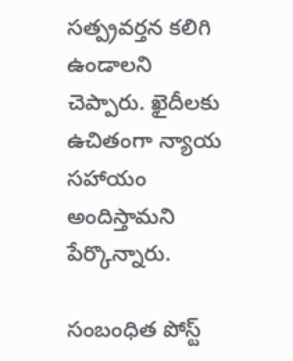సత్ప్రవర్తన కలిగి ఉండాలని చెప్పారు. ఖైదీలకు ఉచితంగా న్యాయ సహాయం అందిస్తామని పేర్కొన్నారు.

సంబంధిత పోస్ట్